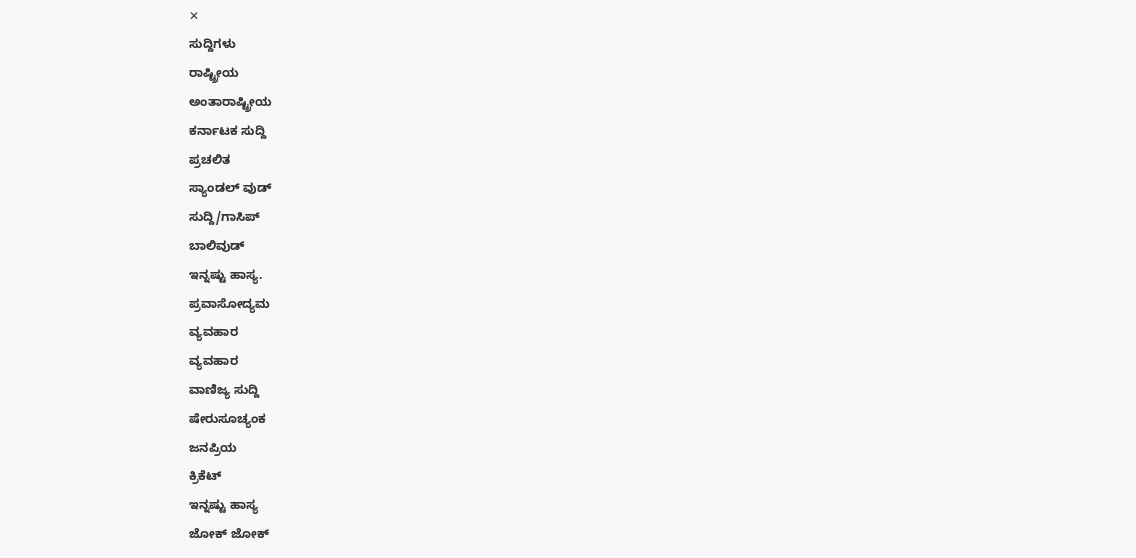✕
ಸುದ್ದಿಗಳು
ರಾಷ್ಟ್ರೀಯ
ಅಂತಾರಾಷ್ಟ್ರೀಯ
ಕರ್ನಾಟಕ ಸುದ್ದಿ
ಪ್ರಚಲಿತ
ಸ್ಯಾಂಡಲ್ ವುಡ್
ಸುದ್ದಿ/ಗಾಸಿಪ್
ಬಾಲಿವುಡ್
ಇನ್ನಷ್ಟು ಹಾಸ್ಯ.
ಪ್ರವಾಸೋದ್ಯಮ
ವ್ಯವಹಾರ
ವ್ಯವಹಾರ
ವಾಣಿಜ್ಯ ಸುದ್ದಿ
ಷೇರುಸೂಚ್ಯಂಕ
ಜನಪ್ರಿಯ
ಕ್ರಿಕೆಟ್
ಇನ್ನಷ್ಟು ಹಾಸ್ಯ
ಜೋಕ್ ಜೋಕ್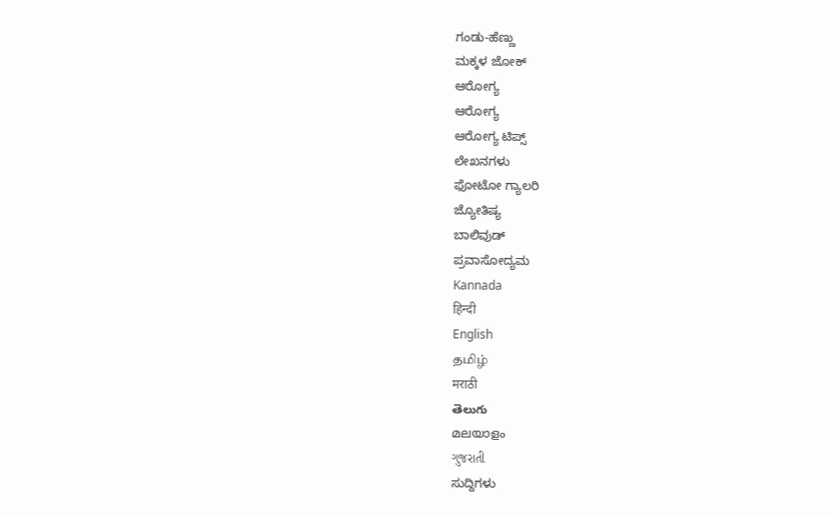ಗಂಡು-ಹೆಣ್ಣು
ಮಕ್ಕಳ ಜೋಕ್
ಆರೋಗ್ಯ
ಆರೋಗ್ಯ
ಆರೋಗ್ಯ ಟಿಪ್ಸ್
ಲೇಖನಗಳು
ಫೋಟೋ ಗ್ಯಾಲರಿ
ಜ್ಯೋತಿಷ್ಯ
ಬಾಲಿವುಡ್
ಪ್ರವಾಸೋದ್ಯಮ
Kannada
हिन्दी
English
தமிழ்
मराठी
తెలుగు
മലയാളം
ગુજરાતી
ಸುದ್ದಿಗಳು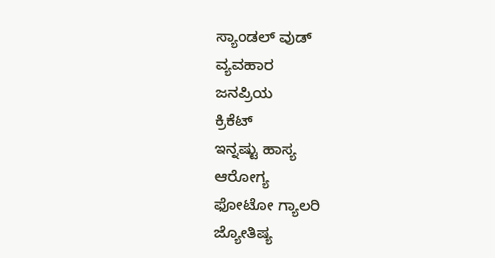ಸ್ಯಾಂಡಲ್ ವುಡ್
ವ್ಯವಹಾರ
ಜನಪ್ರಿಯ
ಕ್ರಿಕೆಟ್
ಇನ್ನಷ್ಟು ಹಾಸ್ಯ
ಆರೋಗ್ಯ
ಫೋಟೋ ಗ್ಯಾಲರಿ
ಜ್ಯೋತಿಷ್ಯ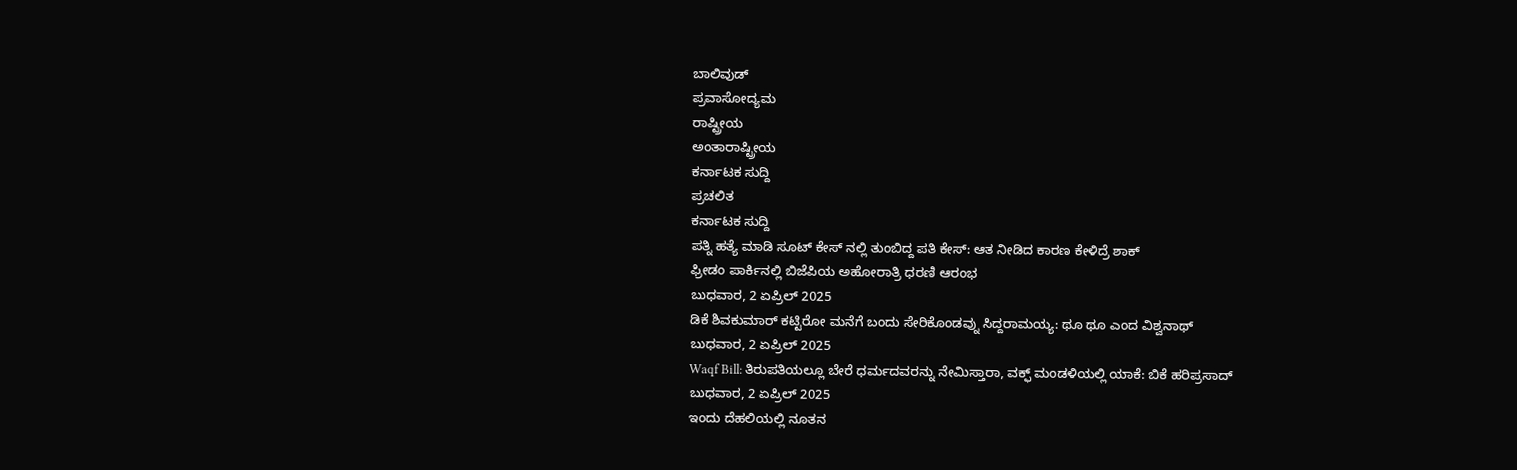ಬಾಲಿವುಡ್
ಪ್ರವಾಸೋದ್ಯಮ
ರಾಷ್ಟ್ರೀಯ
ಅಂತಾರಾಷ್ಟ್ರೀಯ
ಕರ್ನಾಟಕ ಸುದ್ದಿ
ಪ್ರಚಲಿತ
ಕರ್ನಾಟಕ ಸುದ್ದಿ
ಪತ್ನಿ ಹತ್ಯೆ ಮಾಡಿ ಸೂಟ್ ಕೇಸ್ ನಲ್ಲಿ ತುಂಬಿದ್ದ ಪತಿ ಕೇಸ್: ಆತ ನೀಡಿದ ಕಾರಣ ಕೇಳಿದ್ರೆ ಶಾಕ್
ಫ್ರೀಡಂ ಪಾರ್ಕಿನಲ್ಲಿ ಬಿಜೆಪಿಯ ಅಹೋರಾತ್ರಿ ಧರಣಿ ಆರಂಭ
ಬುಧವಾರ, 2 ಏಪ್ರಿಲ್ 2025
ಡಿಕೆ ಶಿವಕುಮಾರ್ ಕಟ್ಟಿರೋ ಮನೆಗೆ ಬಂದು ಸೇರಿಕೊಂಡವ್ನು ಸಿದ್ದರಾಮಯ್ಯ: ಥೂ ಥೂ ಎಂದ ವಿಶ್ವನಾಥ್
ಬುಧವಾರ, 2 ಏಪ್ರಿಲ್ 2025
Waqf Bill: ತಿರುಪತಿಯಲ್ಲೂ ಬೇರೆ ಧರ್ಮದವರನ್ನು ನೇಮಿಸ್ತಾರಾ, ವಕ್ಫ್ ಮಂಡಳಿಯಲ್ಲಿ ಯಾಕೆ: ಬಿಕೆ ಹರಿಪ್ರಸಾದ್
ಬುಧವಾರ, 2 ಏಪ್ರಿಲ್ 2025
ಇಂದು ದೆಹಲಿಯಲ್ಲಿ ನೂತನ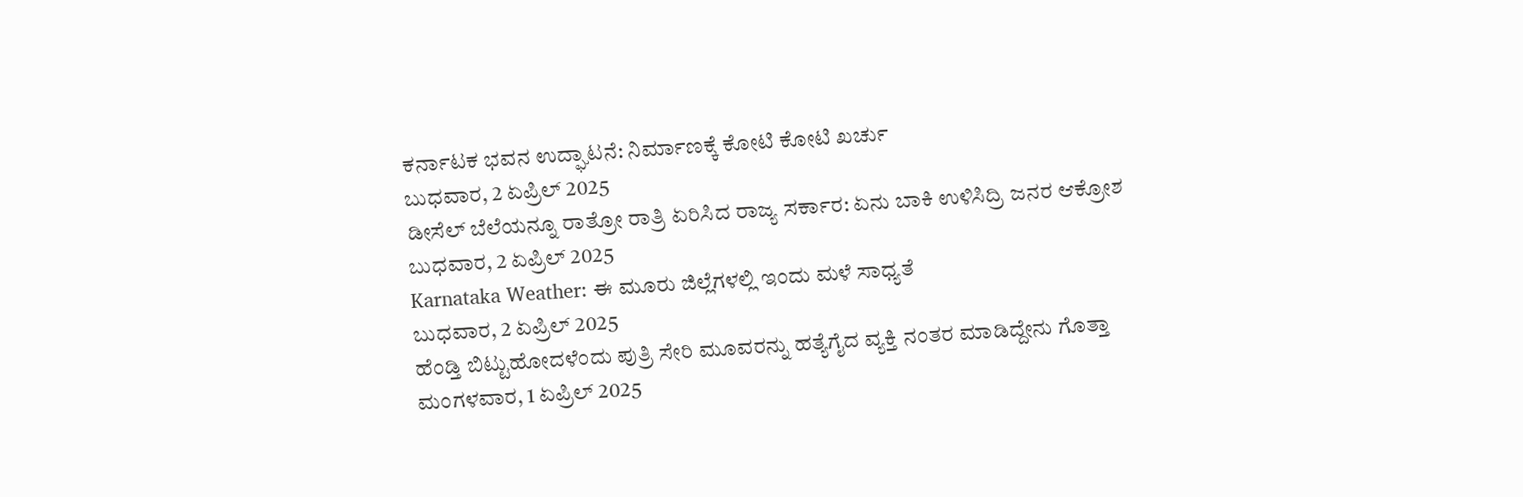ಕರ್ನಾಟಕ ಭವನ ಉದ್ಘಾಟನೆ: ನಿರ್ಮಾಣಕ್ಕೆ ಕೋಟಿ ಕೋಟಿ ಖರ್ಚು
ಬುಧವಾರ, 2 ಏಪ್ರಿಲ್ 2025
ಡೀಸೆಲ್ ಬೆಲೆಯನ್ನೂ ರಾತ್ರೋ ರಾತ್ರಿ ಏರಿಸಿದ ರಾಜ್ಯ ಸರ್ಕಾರ: ಏನು ಬಾಕಿ ಉಳಿಸಿದ್ರಿ ಜನರ ಆಕ್ರೋಶ
ಬುಧವಾರ, 2 ಏಪ್ರಿಲ್ 2025
Karnataka Weather: ಈ ಮೂರು ಜಿಲ್ಲೆಗಳಲ್ಲಿ ಇಂದು ಮಳೆ ಸಾಧ್ಯತೆ
ಬುಧವಾರ, 2 ಏಪ್ರಿಲ್ 2025
ಹೆಂಡ್ತಿ ಬಿಟ್ಟುಹೋದಳೆಂದು ಪುತ್ರಿ ಸೇರಿ ಮೂವರನ್ನು ಹತ್ಯೆಗೈದ ವ್ಯಕ್ತಿ ನಂತರ ಮಾಡಿದ್ದೇನು ಗೊತ್ತಾ
ಮಂಗಳವಾರ, 1 ಏಪ್ರಿಲ್ 2025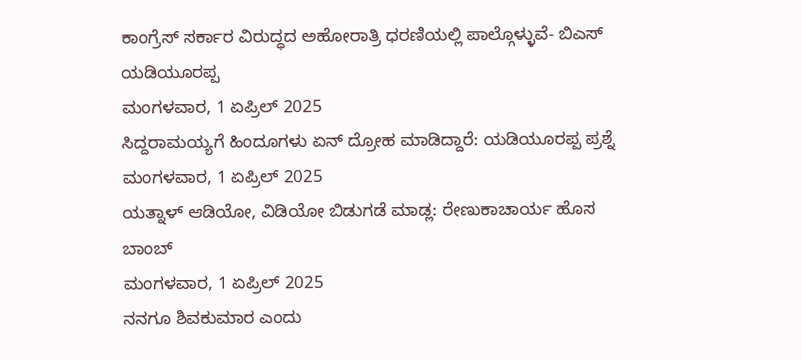ಕಾಂಗ್ರೆಸ್ ಸರ್ಕಾರ ವಿರುದ್ಧದ ಅಹೋರಾತ್ರಿ ಧರಣಿಯಲ್ಲಿ ಪಾಲ್ಗೊಳ್ಳುವೆ- ಬಿಎಸ್ ಯಡಿಯೂರಪ್ಪ
ಮಂಗಳವಾರ, 1 ಏಪ್ರಿಲ್ 2025
ಸಿದ್ದರಾಮಯ್ಯಗೆ ಹಿಂದೂಗಳು ಏನ್ ದ್ರೋಹ ಮಾಡಿದ್ದಾರೆ: ಯಡಿಯೂರಪ್ಪ ಪ್ರಶ್ನೆ
ಮಂಗಳವಾರ, 1 ಏಪ್ರಿಲ್ 2025
ಯತ್ನಾಳ್ ಆಡಿಯೋ, ವಿಡಿಯೋ ಬಿಡುಗಡೆ ಮಾಡ್ಲ: ರೇಣುಕಾಚಾರ್ಯ ಹೊಸ ಬಾಂಬ್
ಮಂಗಳವಾರ, 1 ಏಪ್ರಿಲ್ 2025
ನನಗೂ ಶಿವಕುಮಾರ ಎಂದು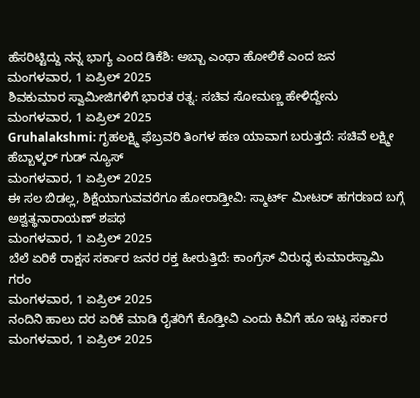ಹೆಸರಿಟ್ಟಿದ್ದು ನನ್ನ ಭಾಗ್ಯ ಎಂದ ಡಿಕೆಶಿ: ಅಬ್ಬಾ ಎಂಥಾ ಹೋಲಿಕೆ ಎಂದ ಜನ
ಮಂಗಳವಾರ, 1 ಏಪ್ರಿಲ್ 2025
ಶಿವಕುಮಾರ ಸ್ವಾಮೀಜಿಗಳಿಗೆ ಭಾರತ ರತ್ನ: ಸಚಿವ ಸೋಮಣ್ಣ ಹೇಳಿದ್ದೇನು
ಮಂಗಳವಾರ, 1 ಏಪ್ರಿಲ್ 2025
Gruhalakshmi: ಗೃಹಲಕ್ಷ್ಮಿ ಫೆಬ್ರವರಿ ತಿಂಗಳ ಹಣ ಯಾವಾಗ ಬರುತ್ತದೆ: ಸಚಿವೆ ಲಕ್ಷ್ಮೀ ಹೆಬ್ಬಾಳ್ಕರ್ ಗುಡ್ ನ್ಯೂಸ್
ಮಂಗಳವಾರ, 1 ಏಪ್ರಿಲ್ 2025
ಈ ಸಲ ಬಿಡಲ್ಲ, ಶಿಕ್ಷೆಯಾಗುವವರೆಗೂ ಹೋರಾಡ್ತೀವಿ: ಸ್ಮಾರ್ಟ್ ಮೀಟರ್ ಹಗರಣದ ಬಗ್ಗೆ ಅಶ್ವತ್ಥನಾರಾಯಣ್ ಶಪಥ
ಮಂಗಳವಾರ, 1 ಏಪ್ರಿಲ್ 2025
ಬೆಲೆ ಏರಿಕೆ ರಾಕ್ಷಸ ಸರ್ಕಾರ ಜನರ ರಕ್ತ ಹೀರುತ್ತಿದೆ: ಕಾಂಗ್ರೆಸ್ ವಿರುದ್ಧ ಕುಮಾರಸ್ವಾಮಿ ಗರಂ
ಮಂಗಳವಾರ, 1 ಏಪ್ರಿಲ್ 2025
ನಂದಿನಿ ಹಾಲು ದರ ಏರಿಕೆ ಮಾಡಿ ರೈತರಿಗೆ ಕೊಡ್ತೀವಿ ಎಂದು ಕಿವಿಗೆ ಹೂ ಇಟ್ಟ ಸರ್ಕಾರ
ಮಂಗಳವಾರ, 1 ಏಪ್ರಿಲ್ 2025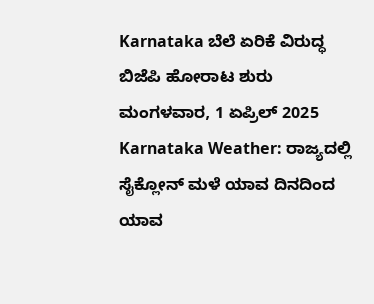Karnataka ಬೆಲೆ ಏರಿಕೆ ವಿರುದ್ಧ ಬಿಜೆಪಿ ಹೋರಾಟ ಶುರು
ಮಂಗಳವಾರ, 1 ಏಪ್ರಿಲ್ 2025
Karnataka Weather: ರಾಜ್ಯದಲ್ಲಿ ಸೈಕ್ಲೋನ್ ಮಳೆ ಯಾವ ದಿನದಿಂದ ಯಾವ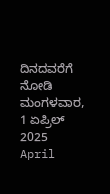ದಿನದವರೆಗೆ ನೋಡಿ
ಮಂಗಳವಾರ, 1 ಏಪ್ರಿಲ್ 2025
April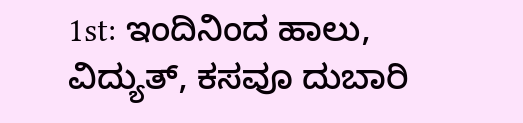1st: ಇಂದಿನಿಂದ ಹಾಲು, ವಿದ್ಯುತ್, ಕಸವೂ ದುಬಾರಿ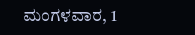ಮಂಗಳವಾರ, 1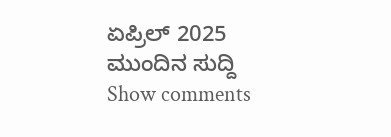ಏಪ್ರಿಲ್ 2025
ಮುಂದಿನ ಸುದ್ದಿ
Show comments